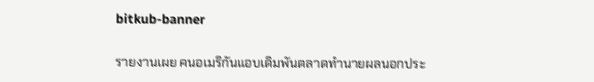bitkub-banner

รายงานเผย คนอเมริกันแอบเดิมพันตลาดทำนายผลนอกประ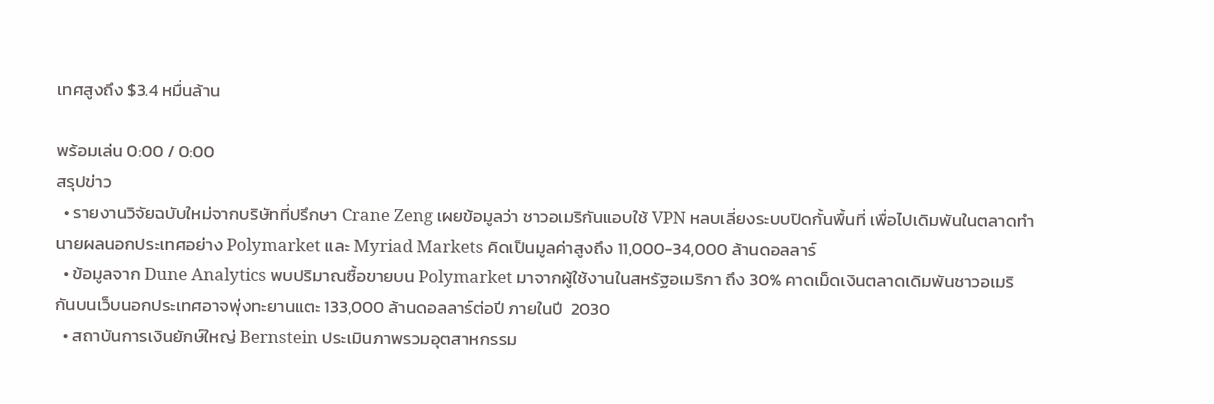เทศสูงถึง $3.4 หมื่นล้าน

พร้อมเล่น 0:00 / 0:00
สรุปข่าว
  • รายงานวิจัยฉบับใหม่จากบริษัทที่ปรึกษา Crane Zeng เผยข้อมูลว่า ชาวอเมริกันแอบใช้ VPN หลบเลี่ยงระบบปิดกั้นพื้นที่ เพื่อไปเดิมพันในตลาดทำนายผลนอกประเทศอย่าง Polymarket และ Myriad Markets คิดเป็นมูลค่าสูงถึง 11,000-34,000 ล้านดอลลาร์
  • ข้อมูลจาก Dune Analytics พบปริมาณซื้อขายบน Polymarket มาจากผู้ใช้งานในสหรัฐอเมริกา ถึง 30% คาดเม็ดเงินตลาดเดิมพันชาวอเมริกันบนเว็บนอกประเทศอาจพุ่งทะยานแตะ 133,000 ล้านดอลลาร์ต่อปี ภายในปี  2030
  • สถาบันการเงินยักษ์ใหญ่ Bernstein ประเมินภาพรวมอุตสาหกรรม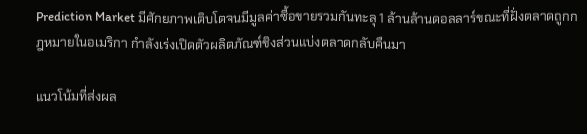Prediction Market มีศักยภาพเติบโตจนมีมูลค่าซื้อขายรวมกันทะลุ 1 ล้านล้านดอลลาร์ขณะที่ฝั่งตลาดถูกกฎหมายในอเมริกา กำลังเร่งเปิดตัวผลิตภัณฑ์ชิงส่วนแบ่งตลาดกลับคืนมา

แนวโน้มที่ส่งผล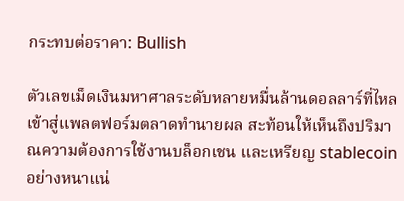กระทบต่อราคา: Bullish

ตัวเลขเม็ดเงินมหาศาลระดับหลายหมื่นล้านดอลลาร์ที่ไหลเข้าสู่แพลตฟอร์มตลาดทำนายผล สะท้อนให้เห็นถึงปริมาณความต้องการใช้งานบล็อกเชน และเหรียญ stablecoin อย่างหนาแน่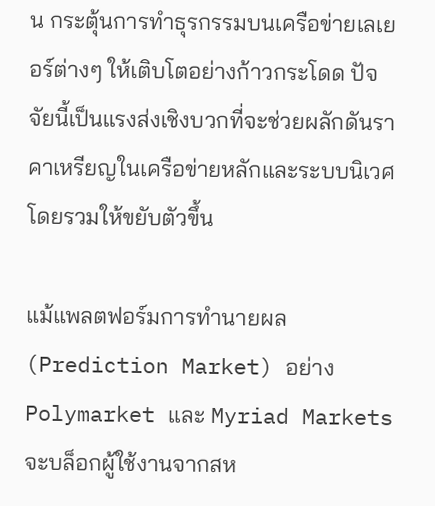น กระตุ้นการทำธุรกรรมบนเครือข่ายเลเยอร์ต่างๆ ให้เติบโตอย่างก้าวกระโดด ปัจจัยนี้เป็นแรงส่งเชิงบวกที่จะช่วยผลักดันราคาเหรียญในเครือข่ายหลักและระบบนิเวศโดยรวมให้ขยับตัวขึ้น

แม้แพลตฟอร์มการทำนายผล (Prediction Market) อย่าง Polymarket และ Myriad Markets จะบล็อกผู้ใช้งานจากสห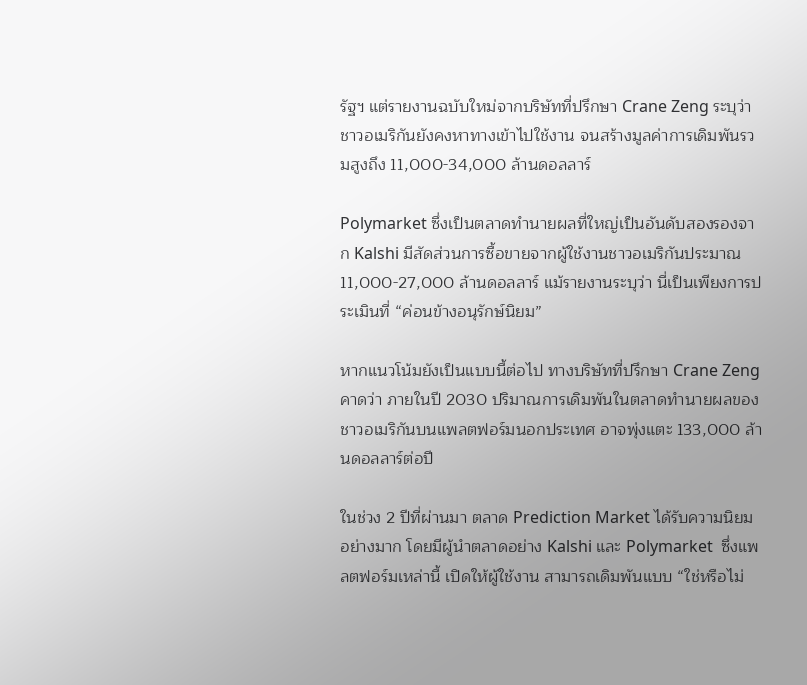รัฐฯ แต่รายงานฉบับใหม่จากบริษัทที่ปรึกษา Crane Zeng ระบุว่า ชาวอเมริกันยังคงหาทางเข้าไปใช้งาน จนสร้างมูลค่าการเดิมพันรวมสูงถึง 11,000-34,000 ล้านดอลลาร์

Polymarket ซึ่งเป็นตลาดทำนายผลที่ใหญ่เป็นอันดับสองรองจาก Kalshi มีสัดส่วนการซื้อขายจากผู้ใช้งานชาวอเมริกันประมาณ 11,000-27,000 ล้านดอลลาร์ แม้รายงานระบุว่า นี่เป็นเพียงการประเมินที่ “ค่อนข้างอนุรักษ์นิยม”

หากแนวโน้มยังเป็นแบบนี้ต่อไป ทางบริษัทที่ปรึกษา Crane Zeng คาดว่า ภายในปี 2030 ปริมาณการเดิมพันในตลาดทำนายผลของชาวอเมริกันบนแพลตฟอร์มนอกประเทศ อาจพุ่งแตะ 133,000 ล้านดอลลาร์ต่อปี

ในช่วง 2 ปีที่ผ่านมา ตลาด Prediction Market ได้รับความนิยมอย่างมาก โดยมีผู้นำตลาดอย่าง Kalshi และ Polymarket  ซึ่งแพลตฟอร์มเหล่านี้ เปิดให้ผู้ใช้งาน สามารถเดิมพันแบบ “ใช่หรือไม่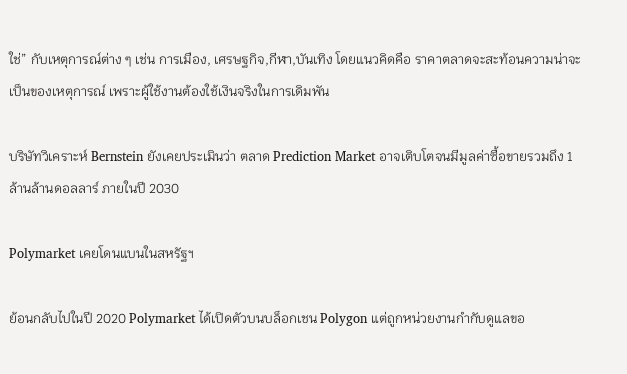ใช่” กับเหตุการณ์ต่าง ๆ เช่น การเมือง, เศรษฐกิจ,กีฬา,บันเทิง โดยแนวคิดคือ ราคาตลาดจะสะท้อนความน่าจะเป็นของเหตุการณ์ เพราะผู้ใช้งานต้องใช้เงินจริงในการเดิมพัน

บริษัทวิเคราะห์ Bernstein ยังเคยประเมินว่า ตลาด Prediction Market อาจเติบโตจนมีมูลค่าซื้อขายรวมถึง 1 ล้านล้านดอลลาร์ ภายในปี 2030

Polymarket เคยโดนแบนในสหรัฐฯ

ย้อนกลับไปในปี 2020 Polymarket ได้เปิดตัวบนบล็อกเชน Polygon แต่ถูกหน่วยงานกำกับดูแลขอ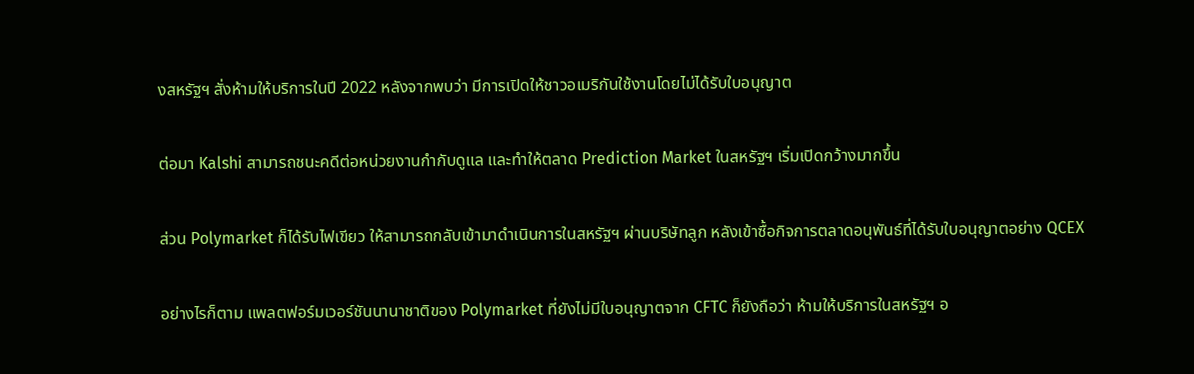งสหรัฐฯ สั่งห้ามให้บริการในปี 2022 หลังจากพบว่า มีการเปิดให้ชาวอเมริกันใช้งานโดยไม่ได้รับใบอนุญาต

ต่อมา Kalshi สามารถชนะคดีต่อหน่วยงานกำกับดูแล และทำให้ตลาด Prediction Market ในสหรัฐฯ เริ่มเปิดกว้างมากขึ้น

ส่วน Polymarket ก็ได้รับไฟเขียว ให้สามารถกลับเข้ามาดำเนินการในสหรัฐฯ ผ่านบริษัทลูก หลังเข้าซื้อกิจการตลาดอนุพันธ์ที่ได้รับใบอนุญาตอย่าง QCEX

อย่างไรก็ตาม แพลตฟอร์มเวอร์ชันนานาชาติของ Polymarket ที่ยังไม่มีใบอนุญาตจาก CFTC ก็ยังถือว่า ห้ามให้บริการในสหรัฐฯ อ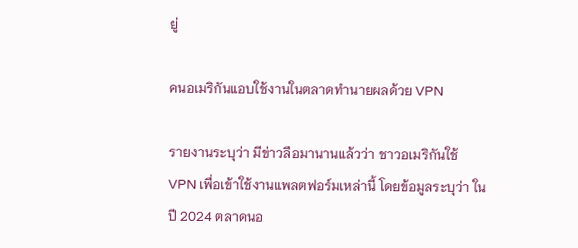ยู่

คนอเมริกันแอบใช้งานในตลาดทำนายผลด้วย VPN

รายงานระบุว่า มีข่าวลือมานานแล้วว่า ชาวอเมริกันใช้ VPN เพื่อเข้าใช้งานแพลตฟอร์มเหล่านี้ โดยข้อมูลระบุว่า ในปี 2024 ตลาดนอ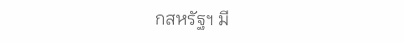กสหรัฐฯ มี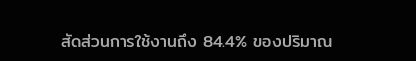สัดส่วนการใช้งานถึง 84.4% ของปริมาณ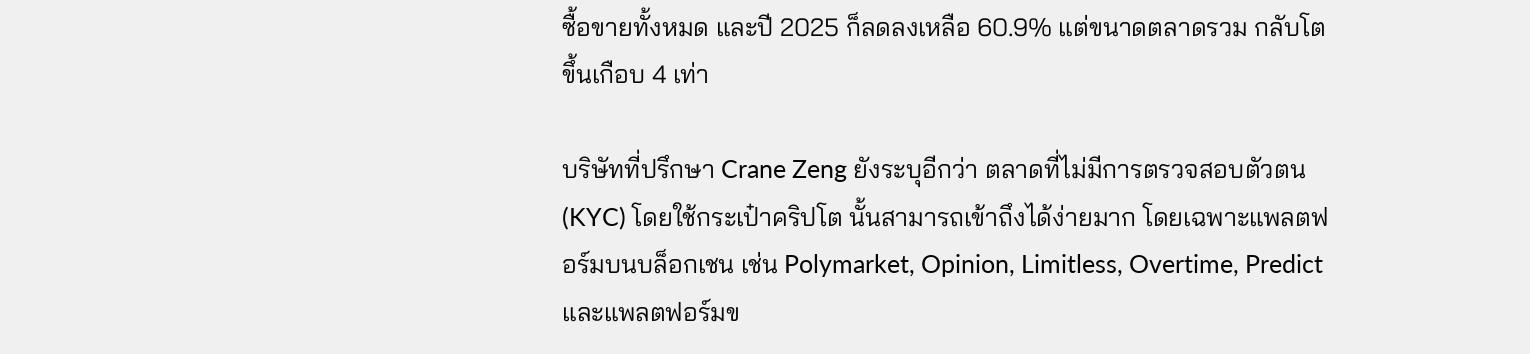ซื้อขายทั้งหมด และปี 2025 ก็ลดลงเหลือ 60.9% แต่ขนาดตลาดรวม กลับโตขึ้นเกือบ 4 เท่า

บริษัทที่ปรึกษา Crane Zeng ยังระบุอีกว่า ตลาดที่ไม่มีการตรวจสอบตัวตน (KYC) โดยใช้กระเป๋าคริปโต นั้นสามารถเข้าถึงได้ง่ายมาก โดยเฉพาะแพลตฟอร์มบนบล็อกเชน เช่น Polymarket, Opinion, Limitless, Overtime, Predict และแพลตฟอร์มข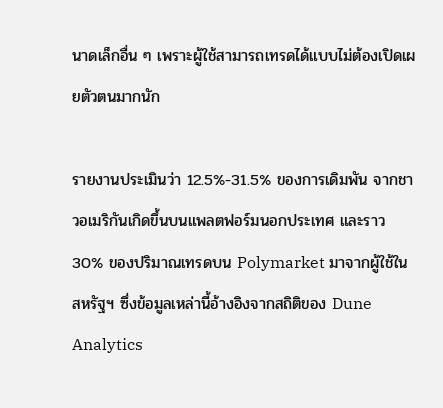นาดเล็กอื่น ๆ เพราะผู้ใช้สามารถเทรดได้แบบไม่ต้องเปิดเผยตัวตนมากนัก

รายงานประเมินว่า 12.5%-31.5% ของการเดิมพัน จากชาวอเมริกันเกิดขึ้นบนแพลตฟอร์มนอกประเทศ และราว 30% ของปริมาณเทรดบน Polymarket มาจากผู้ใช้ในสหรัฐฯ ซึ่งข้อมูลเหล่านี้อ้างอิงจากสถิติของ Dune Analytics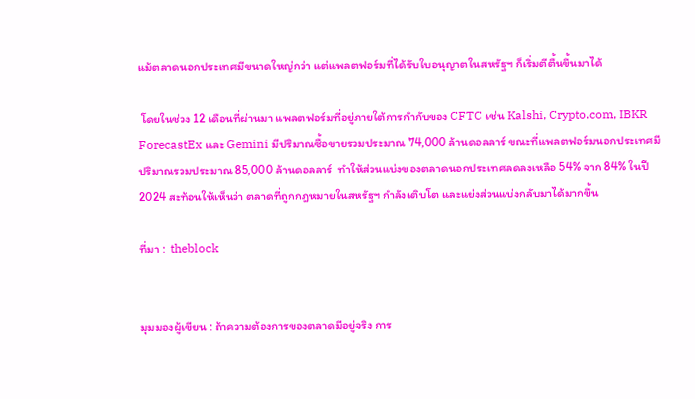แม้ตลาดนอกประเทศมีขนาดใหญ่กว่า แต่แพลตฟอร์มที่ได้รับใบอนุญาตในสหรัฐฯ ก็เริ่มตีตื้นขึ้นมาได้

 โดยในช่วง 12 เดือนที่ผ่านมา แพลตฟอร์มที่อยู่ภายใต้การกำกับของ CFTC เช่น Kalshi, Crypto.com, IBKR ForecastEx และ Gemini มีปริมาณซื้อขายรวมประมาณ 74,000 ล้านดอลลาร์ ขณะที่แพลตฟอร์มนอกประเทศมีปริมาณรวมประมาณ 85,000 ล้านดอลลาร์  ทำให้ส่วนแบ่งของตลาดนอกประเทศลดลงเหลือ 54% จาก 84% ในปี 2024 สะท้อนให้เห็นว่า ตลาดที่ถูกกฎหมายในสหรัฐฯ กำลังเติบโต และแย่งส่วนแบ่งกลับมาได้มากขึ้น

ที่มา :  theblock


มุมมองผู้เขียน : ถ้าความต้องการของตลาดมีอยู่จริง การ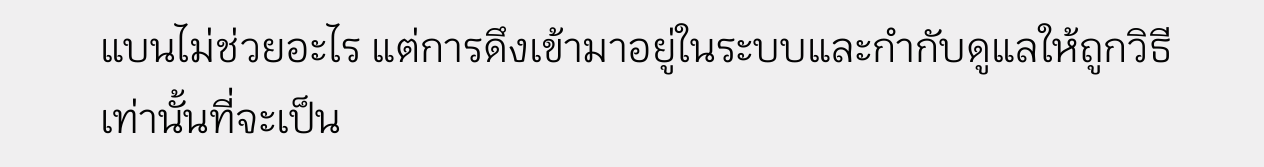แบนไม่ช่วยอะไร แต่การดึงเข้ามาอยู่ในระบบและกำกับดูแลให้ถูกวิธีเท่านั้นที่จะเป็น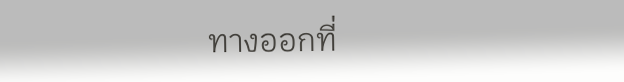ทางออกที่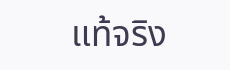แท้จริง